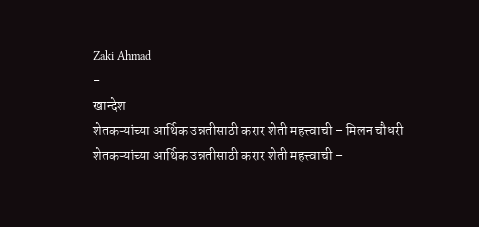Zaki Ahmad
-
खान्देश
शेतकऱ्यांच्या आर्थिक उन्नतीसाठी करार शेती महत्त्वाची – मिलन चौधरी
शेतकऱ्यांच्या आर्थिक उन्नतीसाठी करार शेती महत्त्वाची –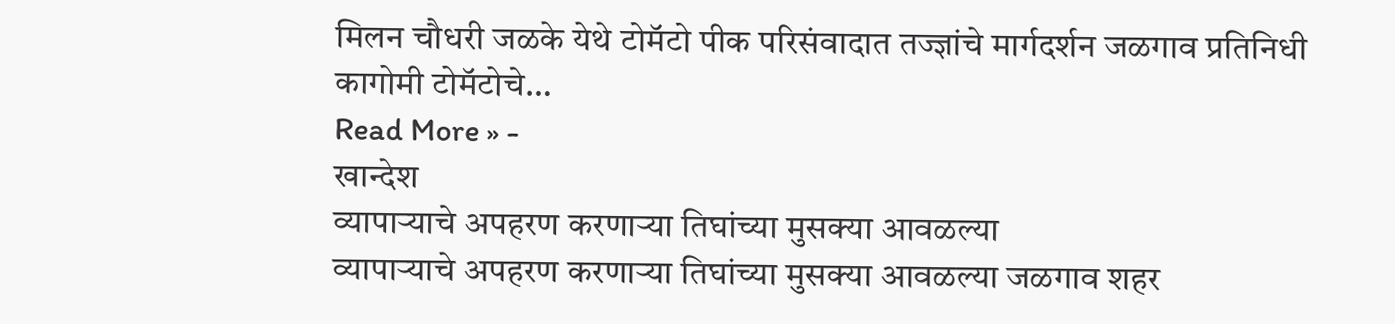मिलन चौधरी जळके येथे टोमॅटो पीक परिसंवादात तज्ज्ञांचे मार्गदर्शन जळगाव प्रतिनिधी कागोमी टोमॅटोचे…
Read More » -
खान्देश
व्यापाऱ्याचे अपहरण करणाऱ्या तिघांच्या मुसक्या आवळल्या
व्यापाऱ्याचे अपहरण करणाऱ्या तिघांच्या मुसक्या आवळल्या जळगाव शहर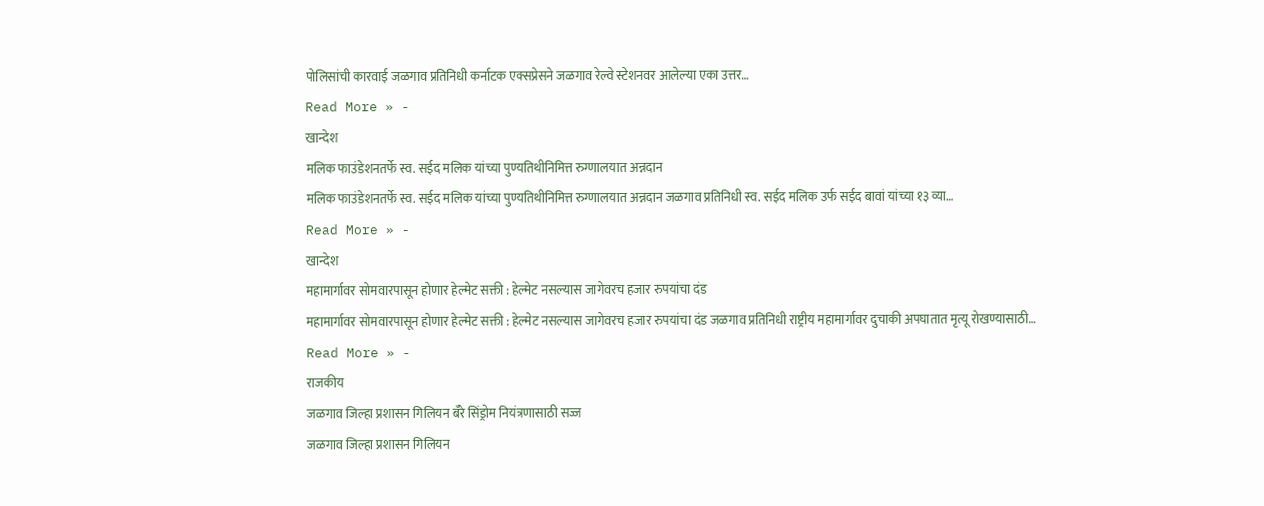पोलिसांची कारवाई जळगाव प्रतिनिधी कर्नाटक एक्सप्रेसने जळगाव रेल्वे स्टेशनवर आलेल्या एका उत्तर…
Read More » -
खान्देश
मलिक फाउंडेशनतर्फे स्व. सईद मलिक यांच्या पुण्यतिथीनिमित्त रुग्णालयात अन्नदान
मलिक फाउंडेशनतर्फे स्व. सईद मलिक यांच्या पुण्यतिथीनिमित्त रुग्णालयात अन्नदान जळगाव प्रतिनिधी स्व. सईद मलिक उर्फ सईद बावां यांच्या १३ व्या…
Read More » -
खान्देश
महामार्गावर सोमवारपासून होणार हेल्मेट सक्ती : हेल्मेट नसल्यास जागेवरच हजार रुपयांचा दंड
महामार्गावर सोमवारपासून होणार हेल्मेट सक्ती : हेल्मेट नसल्यास जागेवरच हजार रुपयांचा दंड जळगाव प्रतिनिधी राष्ट्रीय महामार्गावर दुचाकी अपघातात मृत्यू रोखण्यासाठी…
Read More » -
राजकीय
जळगाव जिल्हा प्रशासन गिलियन बॅरे सिंड्रोम नियंत्रणासाठी सज्ज
जळगाव जिल्हा प्रशासन गिलियन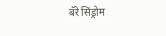बॅरे सिंड्रोम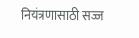नियंत्रणासाठी सज्ज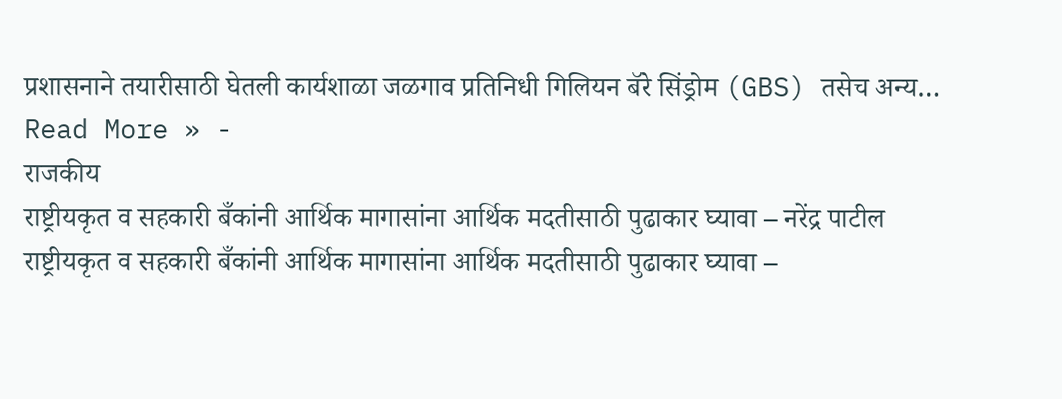प्रशासनाने तयारीसाठी घेतली कार्यशाळा जळगाव प्रतिनिधी गिलियन बॅरे सिंड्रोम (GBS) तसेच अन्य…
Read More » -
राजकीय
राष्ट्रीयकृत व सहकारी बँकांनी आर्थिक मागासांना आर्थिक मदतीसाठी पुढाकार घ्यावा – नरेंद्र पाटील
राष्ट्रीयकृत व सहकारी बँकांनी आर्थिक मागासांना आर्थिक मदतीसाठी पुढाकार घ्यावा –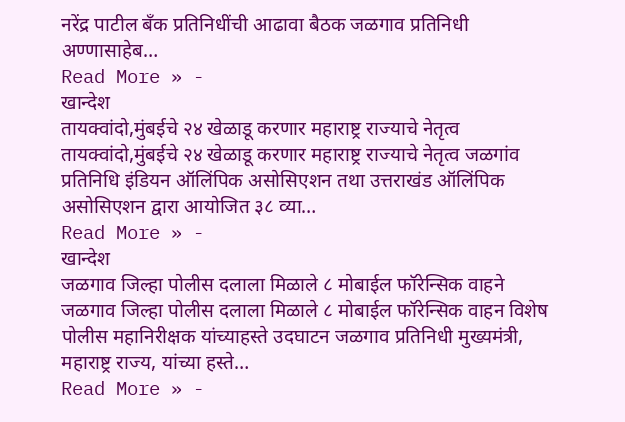नरेंद्र पाटील बँक प्रतिनिधींची आढावा बैठक जळगाव प्रतिनिधी अण्णासाहेब…
Read More » -
खान्देश
तायक्वांदो,मुंबईचे २४ खेळाडू करणार महाराष्ट्र राज्याचे नेतृत्व
तायक्वांदो,मुंबईचे २४ खेळाडू करणार महाराष्ट्र राज्याचे नेतृत्व जळगांव प्रतिनिधि इंडियन ऑलिंपिक असोसिएशन तथा उत्तराखंड ऑलिंपिक असोसिएशन द्वारा आयोजित ३८ व्या…
Read More » -
खान्देश
जळगाव जिल्हा पोलीस दलाला मिळाले ८ मोबाईल फॉरेन्सिक वाहने
जळगाव जिल्हा पोलीस दलाला मिळाले ८ मोबाईल फॉरेन्सिक वाहन विशेष पोलीस महानिरीक्षक यांच्याहस्ते उदघाटन जळगाव प्रतिनिधी मुख्यमंत्री, महाराष्ट्र राज्य, यांच्या हस्ते…
Read More » -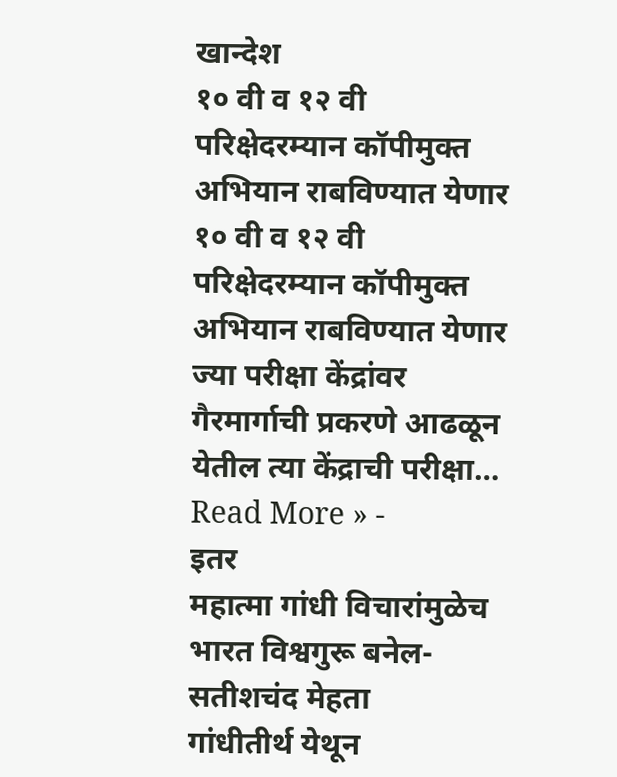खान्देश
१० वी व १२ वी परिक्षेदरम्यान कॉपीमुक्त अभियान राबविण्यात येणार
१० वी व १२ वी परिक्षेदरम्यान कॉपीमुक्त अभियान राबविण्यात येणार ज्या परीक्षा केंद्रांवर गैरमार्गाची प्रकरणे आढळून येतील त्या केंद्राची परीक्षा…
Read More » -
इतर
महात्मा गांधी विचारांमुळेच भारत विश्वगुरू बनेल- सतीशचंद मेहता
गांधीतीर्थ येथून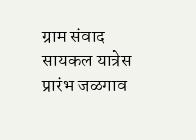ग्राम संवाद सायकल यात्रेस प्रारंभ जळगाव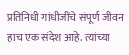प्रतिनिधी गांधीजींचे संपूर्ण जीवन हाच एक संदेश आहे. त्यांच्या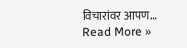विचारांवर आपण…
Read More »